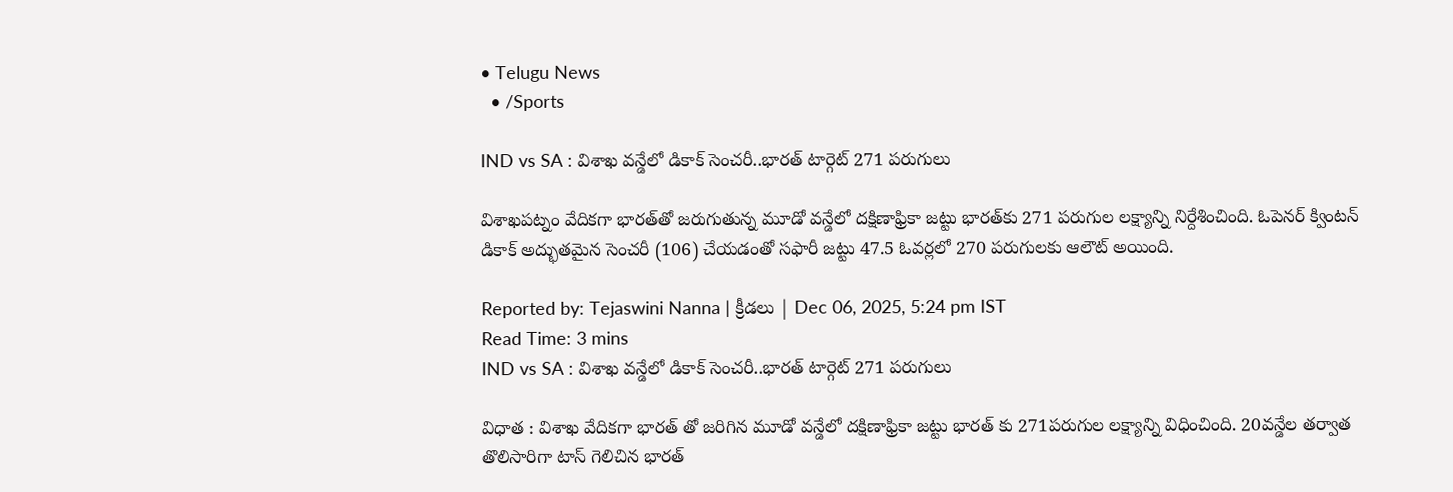• Telugu News
  • /Sports

IND vs SA : విశాఖ వన్డేలో డికాక్ సెంచరీ..భారత్ టార్గెట్ 271 పరుగులు

విశాఖపట్నం వేదికగా భారత్‌తో జరుగుతున్న మూడో వన్డేలో దక్షిణాఫ్రికా జట్టు భారత్‌కు 271 పరుగుల లక్ష్యాన్ని నిర్దేశించింది. ఓపెనర్ క్వింటన్ డికాక్ అద్భుతమైన సెంచరీ (106) చేయడంతో సఫారీ జట్టు 47.5 ఓవర్లలో 270 పరుగులకు ఆలౌట్ అయింది.

Reported by: Tejaswini Nanna | క్రీడలు | Dec 06, 2025, 5:24 pm IST
Read Time: 3 mins
IND vs SA : విశాఖ వన్డేలో డికాక్ సెంచరీ..భారత్ టార్గెట్ 271 పరుగులు

విధాత : విశాఖ వేదికగా భారత్ తో జరిగిన మూడో వన్డేలో దక్షిణాఫ్రికా జట్టు భారత్ కు 271పరుగుల లక్ష్యాన్ని విధించింది. 20వన్డేల తర్వాత తొలిసారిగా టాస్ గెలిచిన భారత్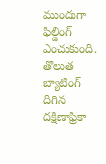ముందుగా ఫిల్డింగ్ ఎంచుకుంది. తొలుత బ్యాటింగ్ దిగిన దక్షిణాఫ్రికా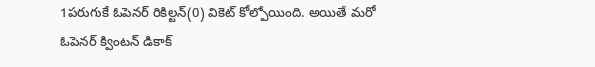1పరుగుకే ఓపెనర్ రికిల్టన్(0) వికెట్ కోల్పోయింది. అయితే మరో ఓపెనర్ క్వింటన్ డికాక్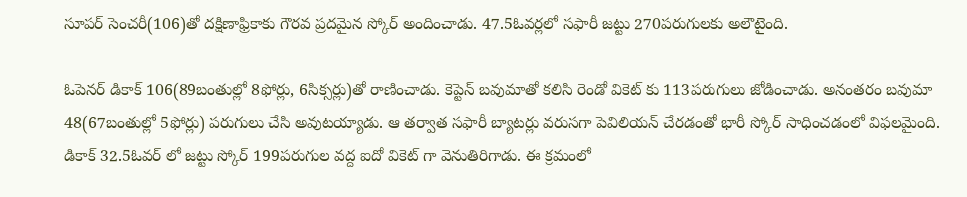సూపర్ సెంచరీ(106)తో దక్షిణాఫ్రికాకు గౌరవ ప్రదమైన స్కోర్ అందించాడు. 47.5ఓవర్లలో సఫారీ జట్టు 270పరుగులకు అలౌటైంది.

ఓపెనర్ డికాక్ 106(89బంతుల్లో 8ఫోర్లు, 6సిక్సర్లు)తో రాణించాడు. కెప్టెన్ బవుమాతో కలిసి రెండో వికెట్ కు 113పరుగులు జోడించాడు. అనంతరం బవుమా 48(67బంతుల్లో 5ఫోర్లు) పరుగులు చేసి అవుటయ్యాడు. ఆ తర్వాత సఫారీ బ్యాటర్లు వరుసగా పెవిలియన్ చేరడంతో భారీ స్కోర్ సాధించడంలో విఫలమైంది. డికాక్ 32.5ఓవర్ లో జట్టు స్కోర్ 199పరుగుల వద్ద ఐదో వికెట్ గా వెనుతిరిగాడు. ఈ క్రమంలో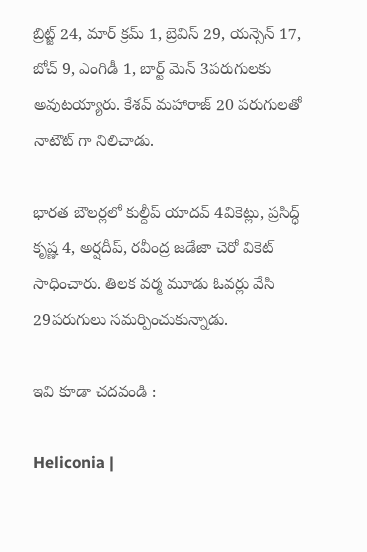బ్రిట్జ్ 24, మార్ క్రమ్ 1, బ్రెవిస్ 29, యన్సెన్ 17, బోచ్ 9, ఎంగిడీ 1, బార్ట్ మెన్ 3పరుగులకు అవుటయ్యారు. కేశవ్ మహారాజ్ 20 పరుగులతో నాటౌట్ గా నిలిచాడు.

భారత బౌలర్లలో కుల్దీప్ యాదవ్ 4వికెట్లు, ప్రసిద్ధ్ కృష్ణ 4, అర్షదీప్, రవీంద్ర జడేజా చెరో వికెట్ సాధించారు. తిలక వర్మ మూడు ఓవర్లు వేసి 29పరుగులు సమర్పించుకున్నాడు.

ఇవి కూడా చదవండి :

Heliconia |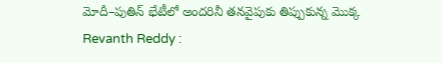మోదీ–పుతిన్ భేటీలో అందరినీ తనవైపుకు తిప్పుకున్న మొక్క
Revanth Reddy :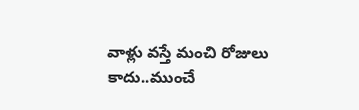వాళ్లు వస్తే మంచి రోజులు కాదు..ముంచే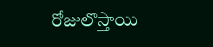రోజులొస్తాయి